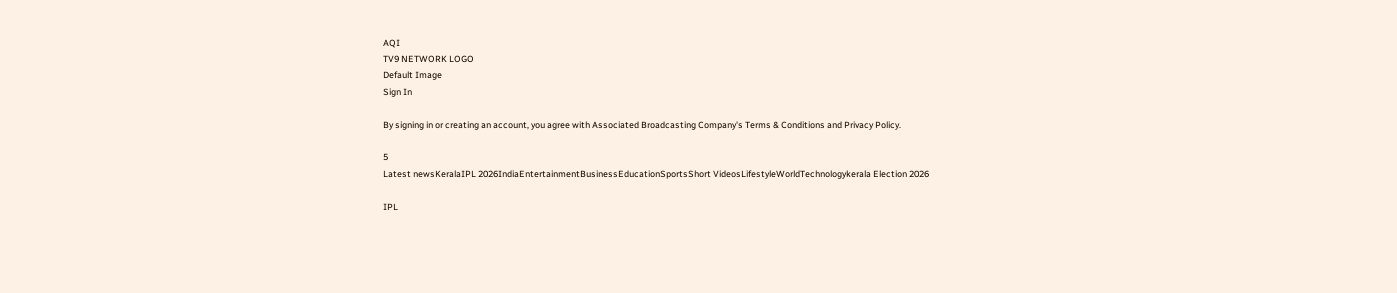AQI
TV9 NETWORK LOGO
Default Image
Sign In

By signing in or creating an account, you agree with Associated Broadcasting Company's Terms & Conditions and Privacy Policy.

5
Latest newsKeralaIPL 2026IndiaEntertainmentBusinessEducationSportsShort VideosLifestyleWorldTechnologykerala Election 2026

IPL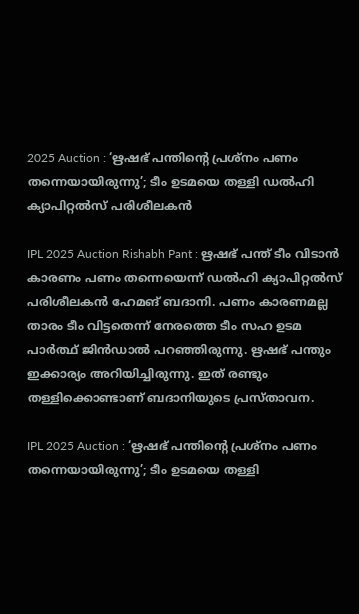2025 Auction : ‘ഋഷഭ് പന്തിൻ്റെ പ്രശ്നം പണം തന്നെയായിരുന്നു’; ടീം ഉടമയെ തള്ളി ഡൽഹി ക്യാപിറ്റൽസ് പരിശീലകൻ

IPL 2025 Auction Rishabh Pant : ഋഷഭ് പന്ത് ടീം വിടാൻ കാരണം പണം തന്നെയെന്ന് ഡൽഹി ക്യാപിറ്റൽസ് പരിശീലകൻ ഹേമങ് ബദാനി. പണം കാരണമല്ല താരം ടീം വിട്ടതെന്ന് നേരത്തെ ടീം സഹ ഉടമ പാർത്ഥ് ജിൻഡാൽ പറഞ്ഞിരുന്നു. ഋഷഭ് പന്തും ഇക്കാര്യം അറിയിച്ചിരുന്നു. ഇത് രണ്ടും തള്ളിക്കൊണ്ടാണ് ബദാനിയുടെ പ്രസ്താവന.

IPL 2025 Auction : ‘ഋഷഭ് പന്തിൻ്റെ പ്രശ്നം പണം തന്നെയായിരുന്നു’; ടീം ഉടമയെ തള്ളി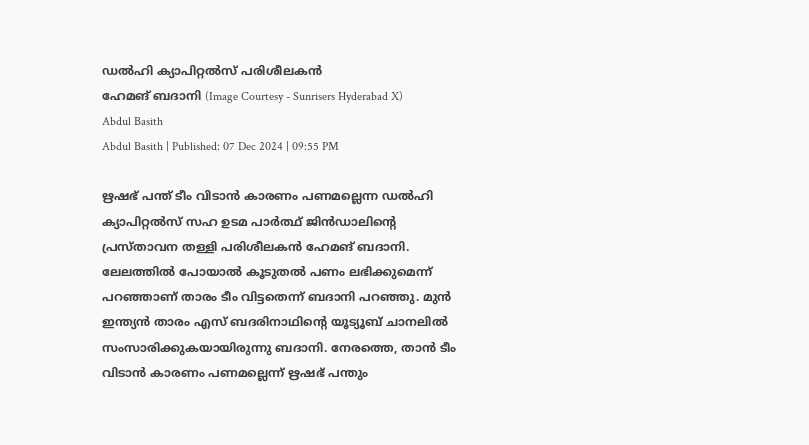ഡൽഹി ക്യാപിറ്റൽസ് പരിശീലകൻ
ഹേമങ് ബദാനി (Image Courtesy - Sunrisers Hyderabad X)
Abdul Basith
Abdul Basith | Published: 07 Dec 2024 | 09:55 PM

ഋഷഭ് പന്ത് ടീം വിടാൻ കാരണം പണമല്ലെന്ന ഡൽഹി ക്യാപിറ്റൽസ് സഹ ഉടമ പാർത്ഥ് ജിൻഡാലിൻ്റെ പ്രസ്താവന തള്ളി പരിശീലകൻ ഹേമങ് ബദാനി. ലേലത്തിൽ പോയാൽ കൂടുതൽ പണം ലഭിക്കുമെന്ന് പറഞ്ഞാണ് താരം ടീം വിട്ടതെന്ന് ബദാനി പറഞ്ഞു. മുൻ ഇന്ത്യൻ താരം എസ് ബദരിനാഥിൻ്റെ യൂട്യൂബ് ചാനലിൽ സംസാരിക്കുകയായിരുന്നു ബദാനി. നേരത്തെ, താൻ ടീം വിടാൻ കാരണം പണമല്ലെന്ന് ഋഷഭ് പന്തും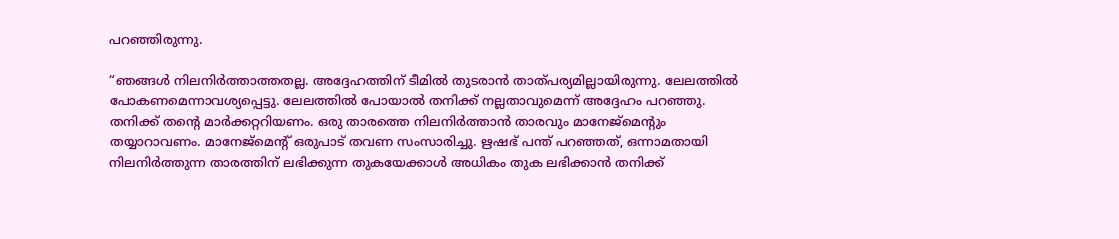പറഞ്ഞിരുന്നു.

“ഞങ്ങൾ നിലനിർത്താത്തതല്ല. അദ്ദേഹത്തിന് ടീമിൽ തുടരാൻ താത്പര്യമില്ലായിരുന്നു. ലേലത്തിൽ പോകണമെന്നാവശ്യപ്പെട്ടു. ലേലത്തിൽ പോയാൽ തനിക്ക് നല്ലതാവുമെന്ന് അദ്ദേഹം പറഞ്ഞു. തനിക്ക് തൻ്റെ മാർക്കറ്ററിയണം. ഒരു താരത്തെ നിലനിർത്താൻ താരവും മാനേജ്മെൻ്റും തയ്യാറാവണം. മാനേജ്മെൻ്റ് ഒരുപാട് തവണ സംസാരിച്ചു. ഋഷഭ് പന്ത് പറഞ്ഞത്, ഒന്നാമതായി നിലനിർത്തുന്ന താരത്തിന് ലഭിക്കുന്ന തുകയേക്കാൾ അധികം തുക ലഭിക്കാൻ തനിക്ക്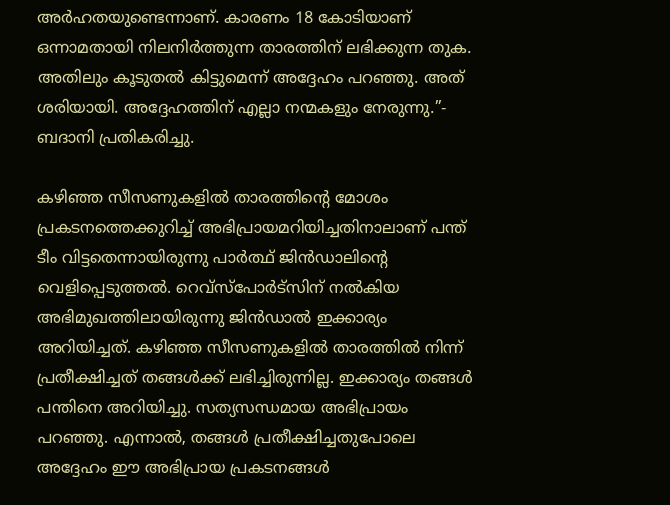അർഹതയുണ്ടെന്നാണ്. കാരണം 18 കോടിയാണ് ഒന്നാമതായി നിലനിർത്തുന്ന താരത്തിന് ലഭിക്കുന്ന തുക. അതിലും കൂടുതൽ കിട്ടുമെന്ന് അദ്ദേഹം പറഞ്ഞു. അത് ശരിയായി. അദ്ദേഹത്തിന് എല്ലാ നന്മകളും നേരുന്നു.”- ബദാനി പ്രതികരിച്ചു.

കഴിഞ്ഞ സീസണുകളിൽ താരത്തിൻ്റെ മോശം പ്രകടനത്തെക്കുറിച്ച് അഭിപ്രായമറിയിച്ചതിനാലാണ് പന്ത് ടീം വിട്ടതെന്നായിരുന്നു പാർത്ഥ് ജിൻഡാലിൻ്റെ വെളിപ്പെടുത്തൽ. റെവ്സ്പോർട്സിന് നൽകിയ അഭിമുഖത്തിലായിരുന്നു ജിൻഡാൽ ഇക്കാര്യം അറിയിച്ചത്. കഴിഞ്ഞ സീസണുകളിൽ താരത്തിൽ നിന്ന് പ്രതീക്ഷിച്ചത് തങ്ങൾക്ക് ലഭിച്ചിരുന്നില്ല. ഇക്കാര്യം തങ്ങൾ പന്തിനെ അറിയിച്ചു. സത്യസന്ധമായ അഭിപ്രായം പറഞ്ഞു. എന്നാൽ, തങ്ങൾ പ്രതീക്ഷിച്ചതുപോലെ അദ്ദേഹം ഈ അഭിപ്രായ പ്രകടനങ്ങൾ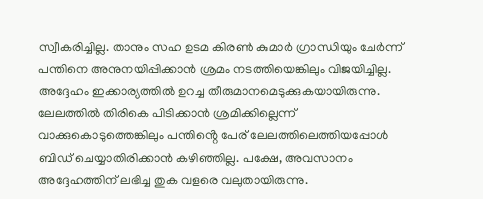സ്വീകരിച്ചില്ല. താനും സഹ ഉടമ കിരൺ കുമാർ ഗ്രാന്ധിയും ചേർന്ന് പന്തിനെ അനുനയിപ്പിക്കാൻ ശ്രമം നടത്തിയെങ്കിലും വിജയിച്ചില്ല. അദ്ദേഹം ഇക്കാര്യത്തിൽ ഉറച്ച തീരുമാനമെടുക്കുകയായിരുന്നു. ലേലത്തിൽ തിരികെ പിടിക്കാൻ ശ്രമിക്കില്ലെന്ന് വാക്കുകൊടുത്തെങ്കിലും പന്തിൻ്റെ പേര് ലേലത്തിലെത്തിയപ്പോൾ ബിഡ് ചെയ്യാതിരിക്കാൻ കഴിഞ്ഞില്ല. പക്ഷേ, അവസാനം അദ്ദേഹത്തിന് ലഭിച്ച തുക വളരെ വലുതായിരുന്നു.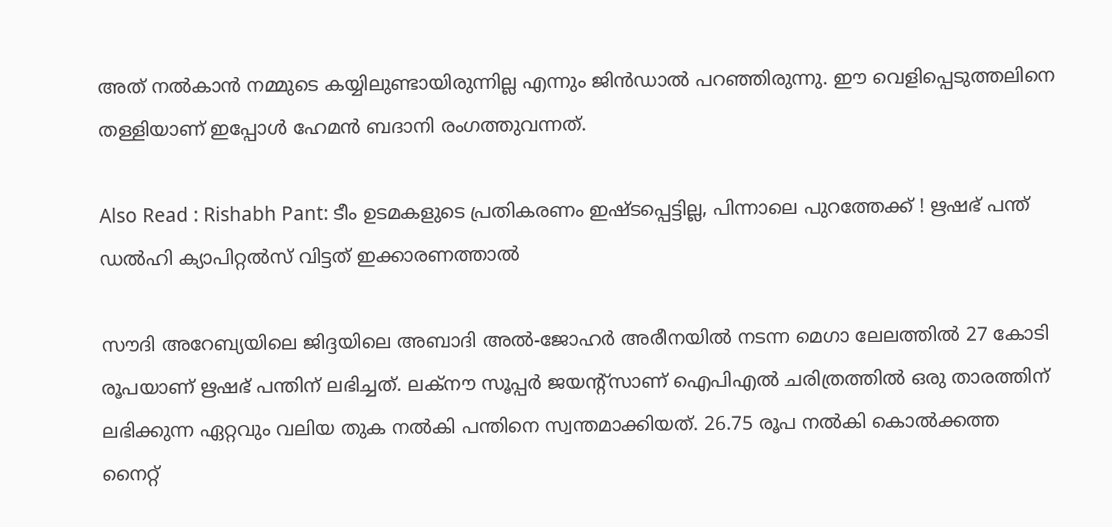അത് നൽകാൻ നമ്മുടെ കയ്യിലുണ്ടായിരുന്നില്ല എന്നും ജിൻഡാൽ പറഞ്ഞിരുന്നു. ഈ വെളിപ്പെടുത്തലിനെ തള്ളിയാണ് ഇപ്പോൾ ഹേമൻ ബദാനി രംഗത്തുവന്നത്.

Also Read : Rishabh Pant: ടീം ഉടമകളുടെ പ്രതികരണം ഇഷ്ടപ്പെട്ടില്ല, പിന്നാലെ പുറത്തേക്ക് ! ഋഷഭ് പന്ത് ഡൽഹി ക്യാപിറ്റൽസ് വിട്ടത് ഇക്കാരണത്താൽ

സൗദി അറേബ്യയിലെ ജിദ്ദയിലെ അബാദി അൽ-ജോഹർ അരീനയിൽ നടന്ന മെഗാ ലേലത്തിൽ 27 കോടി രൂപയാണ് ഋഷഭ് പന്തിന് ലഭിച്ചത്. ലക്നൗ സൂപ്പർ ജയൻ്റ്സാണ് ഐപിഎല്‍ ചരിത്രത്തില്‍ ഒരു താരത്തിന് ലഭിക്കുന്ന ഏറ്റവും വലിയ തുക നൽകി പന്തിനെ സ്വന്തമാക്കിയത്. 26.75 രൂപ നൽകി കൊൽക്കത്ത നൈറ്റ്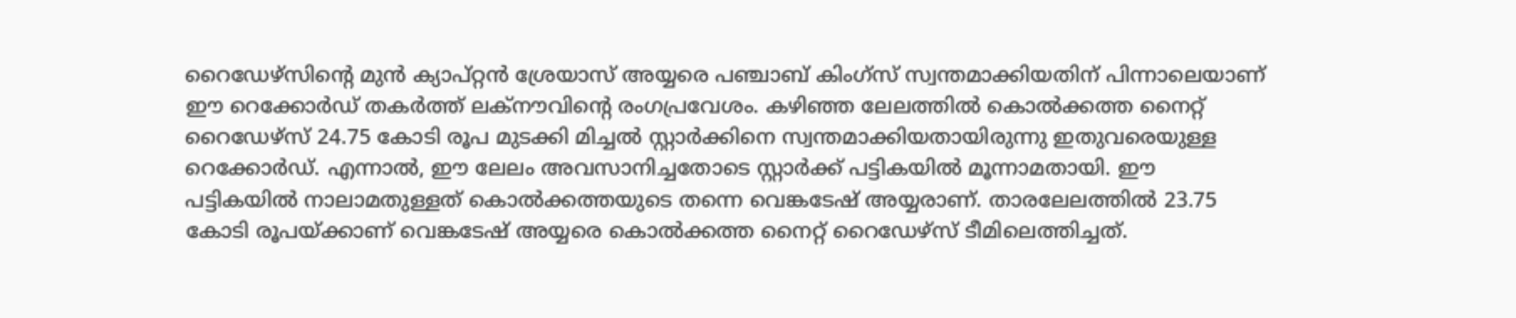റൈഡേഴ്സിൻ്റെ മുൻ ക്യാപ്റ്റൻ ശ്രേയാസ് അയ്യരെ പഞ്ചാബ് കിംഗ്സ് സ്വന്തമാക്കിയതിന് പിന്നാലെയാണ് ഈ റെക്കോർഡ് തകർത്ത് ലക്നൗവിൻ്റെ രംഗപ്രവേശം. കഴിഞ്ഞ ലേലത്തിൽ കൊൽക്കത്ത നൈറ്റ് റൈഡേഴ്സ് 24.75 കോടി രൂപ മുടക്കി മിച്ചൽ സ്റ്റാര്‍ക്കിനെ സ്വന്തമാക്കിയതായിരുന്നു ഇതുവരെയുള്ള റെക്കോർഡ്. എന്നാൽ, ഈ ലേലം അവസാനിച്ചതോടെ സ്റ്റാർക്ക് പട്ടികയിൽ മൂന്നാമതായി. ഈ പട്ടികയില്‍ നാലാമതുള്ളത് കൊൽക്കത്തയുടെ തന്നെ വെങ്കടേഷ് അയ്യരാണ്. താരലേലത്തിൽ 23.75 കോടി രൂപയ്ക്കാണ് വെങ്കടേഷ് അയ്യരെ കൊൽക്കത്ത നൈറ്റ് റൈഡേഴ്സ് ടീമിലെത്തിച്ചത്.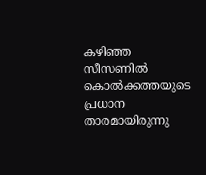കഴിഞ്ഞ സീസണിൽ കൊൽക്കത്തയുടെ പ്രധാന താരമായിരുന്നു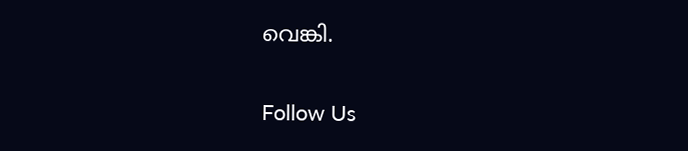വെങ്കി.

Follow Us